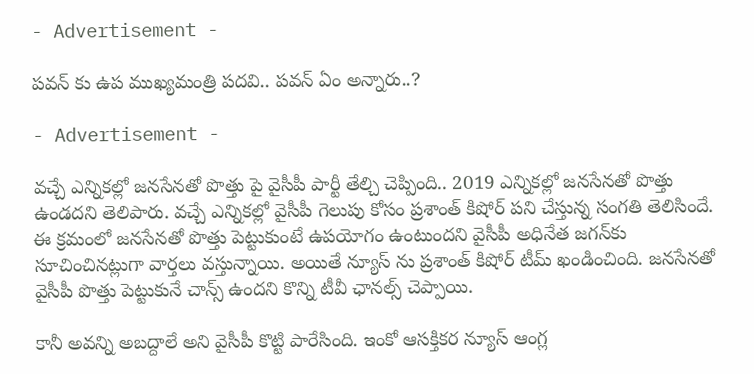- Advertisement -

పవన్ కు ఉప ముఖ్యమంత్రి పదవి.. పవన్ ఏం అన్నారు..?

- Advertisement -

వచ్చే ఎన్నికల్లో జనసేనతో పొత్తు పై వైసీపీ పార్టీ తేల్చి చెప్పింది.. 2019 ఎన్నికల్లో జనసేనతో పొత్తు ఉండదని తెలిపారు. వచ్చే ఎన్నికల్లో వైసీపీ గెలుపు కోసం ప్రశాంత్ కిషోర్ పని చేస్తున్న సంగతి తెలిసిందే. ఈ క్రమంలో జనసేనతో పొత్తు పెట్టుకుంటే ఉపయోగం ఉంటుందని వైసీపీ అధినేత జగన్‌కు సూచించినట్లుగా వార్తలు వస్తున్నాయి. అయితే న్యూస్ ను ప్రశాంత్ కిషోర్ టీమ్ ఖండించింది. జనసేనతో వైసీపీ పొత్తు పెట్టుకునే చాన్స్ ఉందని కొన్ని టీవీ ఛానల్స్ చెప్పాయి.

కానీ అవన్ని అబద్దాలే అని వైసీపీ కొట్టి పారేసింది. ఇంకో ఆసక్తికర న్యూస్ ఆంగ్ల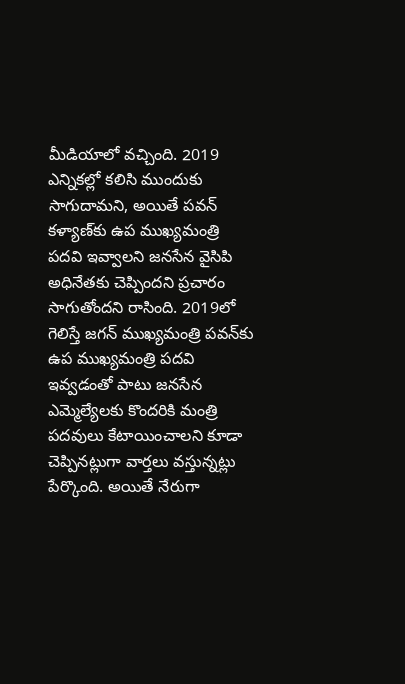మీడియాలో వచ్చింది. 2019 ఎన్నికల్లో కలిసి ముందుకు సాగుదామని, అయితే పవన్ కళ్యాణ్‌కు ఉప ముఖ్యమంత్రి పదవి ఇవ్వాలని జనసేన వైసిపి అధినేతకు చెప్పిందని ప్రచారం సాగుతోందని రాసింది. 2019లో గెలిస్తే జగన్ ముఖ్యమంత్రి పవన్‌కు ఉప ముఖ్యమంత్రి పదవి ఇవ్వడంతో పాటు జనసేన ఎమ్మెల్యేలకు కొందరికి మంత్రి పదవులు కేటాయించాలని కూడా చెప్పినట్లుగా వార్తలు వస్తున్నట్లు పేర్కొంది. అయితే నేరుగా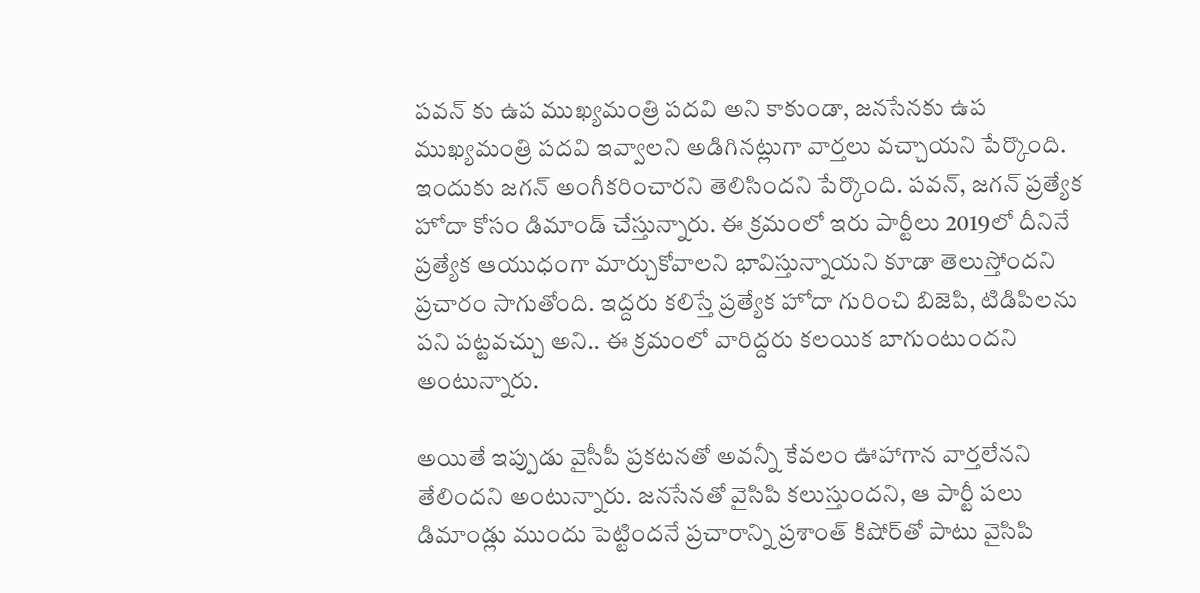పవన్ కు ఉప ముఖ్యమంత్రి పదవి అని కాకుండా, జనసేనకు ఉప ముఖ్యమంత్రి పదవి ఇవ్వాలని అడిగినట్లుగా వార్తలు వచ్చాయని పేర్కొంది. ఇందుకు జగన్ అంగీకరించారని తెలిసిందని పేర్కొంది. పవన్, జగన్ ప్రత్యేక హోదా కోసం డిమాండ్ చేస్తున్నారు. ఈ క్రమంలో ఇరు పార్టీలు 2019లో దీనినే ప్రత్యేక ఆయుధంగా మార్చుకోవాలని భావిస్తున్నాయని కూడా తెలుస్తోందని ప్రచారం సాగుతోంది. ఇద్దరు కలిస్తే ప్రత్యేక హోదా గురించి బిజెపి, టిడిపిలను పని పట్టవచ్చు అని.. ఈ క్రమంలో వారిద్దరు కలయిక బాగుంటుందని అంటున్నారు.

అయితే ఇప్పుడు వైసీపీ ప్రకటనతో అవన్నీ కేవలం ఊహాగాన వార్తలేనని తేలిందని అంటున్నారు. జనసేనతో వైసిపి కలుస్తుందని, ఆ పార్టీ పలు డిమాండ్లు ముందు పెట్టిందనే ప్రచారాన్ని ప్రశాంత్ కిషోర్‌తో పాటు వైసిపి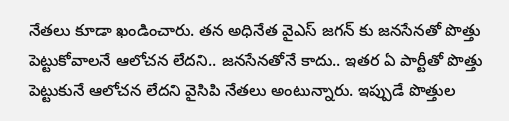నేతలు కూడా ఖండించారు. తన అధినేత వైఎస్ జగన్ కు జనసేనతో పొత్తు పెట్టుకోవాలనే ఆలోచన లేదని.. జనసేనతోనే కాదు.. ఇతర ఏ పార్టీతో పొత్తు పెట్టుకునే ఆలోచన లేదని వైసిపి నేతలు అంటున్నారు. ఇప్పుడే పొత్తుల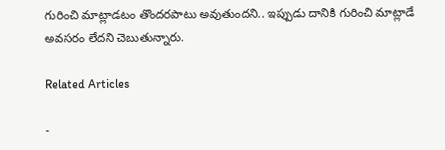గురించి మాట్లాడటం తొందరపాటు అవుతుందని.. ఇప్పుడు దానికి గురించి మాట్లాడే అవసరం లేదని చెబుతున్నారు.

Related Articles

-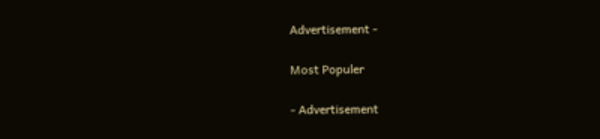Advertisement -

Most Populer

- Advertisement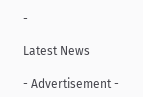-

Latest News

- Advertisement -